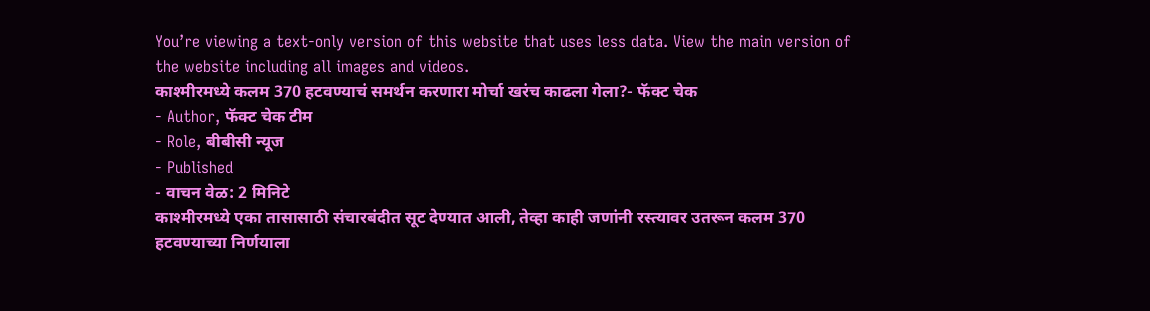You’re viewing a text-only version of this website that uses less data. View the main version of the website including all images and videos.
काश्मीरमध्ये कलम 370 हटवण्याचं समर्थन करणारा मोर्चा खरंच काढला गेला?- फॅक्ट चेक
- Author, फॅक्ट चेक टीम
- Role, बीबीसी न्यूज
- Published
- वाचन वेळ: 2 मिनिटे
काश्मीरमध्ये एका तासासाठी संचारबंदीत सूट देण्यात आली, तेव्हा काही जणांनी रस्त्यावर उतरून कलम 370 हटवण्याच्या निर्णयाला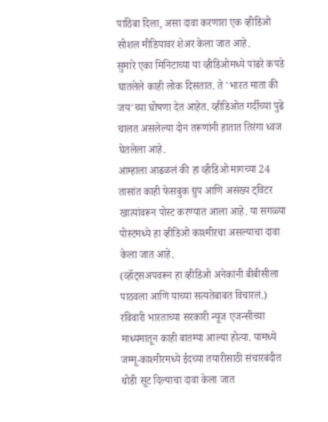पाठिंबा दिला, असा दावा करणारा एक व्हीडिओ सोशल मीडियावर शेअर केला जात आहे.
सुमारे एका मिनिटाच्या या व्हीडिओमध्ये पांढरे कपडे घातलेले काही लोक दिसतात. ते 'भारत माता की जय'च्या घोषणा देत आहेत. व्हीडिओत गर्दीच्या पुढे चालत असलेल्या दोन तरूणांनी हातात तिरंगा ध्वज घेतलेला आहे.
आम्हाला आढळलं की हा व्हीडिओ मागच्या 24 तासांत काही फेसबुक ग्रुप आणि असंख्य ट्विटर खात्यांवरून पोस्ट करण्यात आला आहे. या सगळ्या पोस्टमध्ये हा व्हीडिओ काश्मीरचा असल्याचा दावा केला जात आहे.
(व्हॉट्सअपवरून हा व्हीडिओ अनेकांनी बीबीसीला पाठवला आणि याच्या सत्यतेबाबत विचारलं.)
रविवारी भारताच्या सरकारी न्यूज एजन्सीच्या माध्यमातून काही बातम्या आल्या होत्या. यामध्ये जम्मू-काश्मीरमध्ये ईदच्या तयारीसाठी संचारबंदीत थोडी सूट दिल्याचा दावा केला जात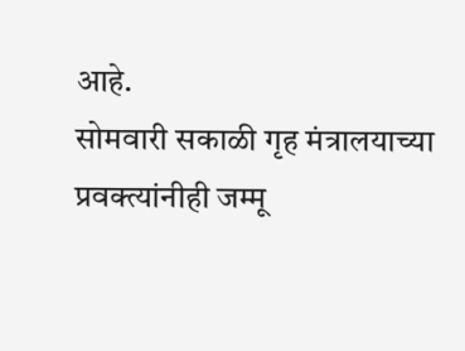आहे.
सोमवारी सकाळी गृह मंत्रालयाच्या प्रवक्त्यांनीही जम्मू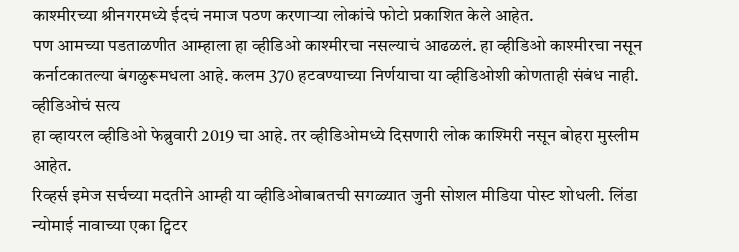काश्मीरच्या श्रीनगरमध्ये ईदचं नमाज पठण करणाऱ्या लोकांचे फोटो प्रकाशित केले आहेत.
पण आमच्या पडताळणीत आम्हाला हा व्हीडिओ काश्मीरचा नसल्याचं आढळलं. हा व्हीडिओ काश्मीरचा नसून कर्नाटकातल्या बंगळुरूमधला आहे. कलम 370 हटवण्याच्या निर्णयाचा या व्हीडिओशी कोणताही संबंध नाही.
व्हीडिओचं सत्य
हा व्हायरल व्हीडिओ फेब्रुवारी 2019 चा आहे. तर व्हीडिओमध्ये दिसणारी लोक काश्मिरी नसून बोहरा मुस्लीम आहेत.
रिव्हर्स इमेज सर्चच्या मदतीने आम्ही या व्हीडिओबाबतची सगळ्यात जुनी सोशल मीडिया पोस्ट शोधली. लिंडा न्योमाई नावाच्या एका ट्विटर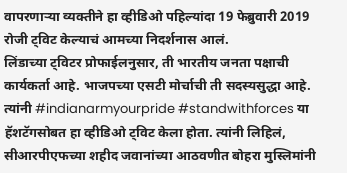वापरणाऱ्या व्यक्तीने हा व्हीडिओ पहिल्यांदा 19 फेब्रुवारी 2019 रोजी ट्विट केल्याचं आमच्या निदर्शनास आलं.
लिंडाच्या ट्विटर प्रोफाईलनुसार, ती भारतीय जनता पक्षाची कार्यकर्ता आहे. भाजपच्या एसटी मोर्चाची ती सदस्यसुद्धा आहे.
त्यांनी #indianarmyourpride #standwithforces या हॅशटॅगसोबत हा व्हीडिओ ट्विट केला होता. त्यांनी लिहिलं, सीआरपीएफच्या शहीद जवानांच्या आठवणीत बोहरा मुस्लिमांनी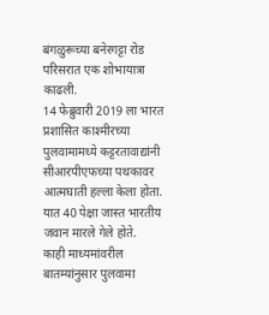बंगळुरूच्या बनेरगट्टा रोड परिसरात एक शोभायात्रा काढली.
14 फेब्रुवारी 2019 ला भारत प्रशासित काश्मीरच्या पुलवामामध्ये कट्टरतावाद्यांनी सीआरपीएफच्या पथकावर आत्मघाती हल्ला केला होता. यात 40 पेक्षा जास्त भारतीय जवान मारले गेले होते.
काही माध्यमांवरील बातम्यांनुसार पुलवामा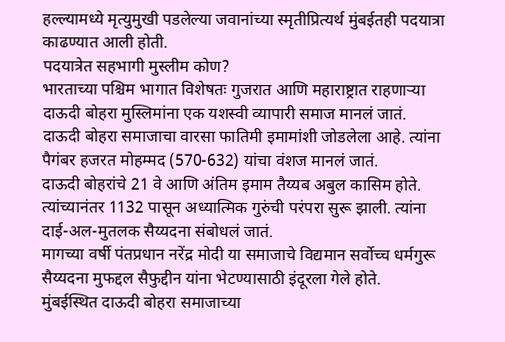हल्ल्यामध्ये मृत्युमुखी पडलेल्या जवानांच्या स्मृतीप्रित्यर्थ मुंबईतही पदयात्रा काढण्यात आली होती.
पदयात्रेत सहभागी मुस्लीम कोण?
भारताच्या पश्चिम भागात विशेषतः गुजरात आणि महाराष्ट्रात राहणाऱ्या दाऊदी बोहरा मुस्लिमांना एक यशस्वी व्यापारी समाज मानलं जातं. दाऊदी बोहरा समाजाचा वारसा फातिमी इमामांशी जोडलेला आहे. त्यांना पैगंबर हजरत मोहम्मद (570-632) यांचा वंशज मानलं जातं.
दाऊदी बोहरांचे 21 वे आणि अंतिम इमाम तैय्यब अबुल कासिम होते.
त्यांच्यानंतर 1132 पासून अध्यात्मिक गुरुंची परंपरा सुरू झाली. त्यांना दाई-अल-मुतलक सैय्यदना संबोधलं जातं.
मागच्या वर्षी पंतप्रधान नरेंद्र मोदी या समाजाचे विद्यमान सर्वोच्च धर्मगुरू सैय्यदना मुफद्दल सैफुद्दीन यांना भेटण्यासाठी इंदूरला गेले होते.
मुंबईस्थित दाऊदी बोहरा समाजाच्या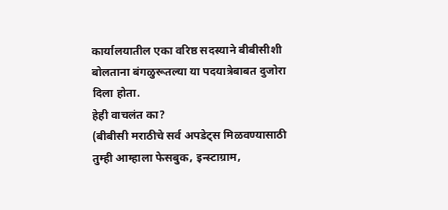कार्यालयातील एका वरिष्ठ सदस्याने बीबीसीशी बोलताना बंगळुरूतल्या या पदयात्रेबाबत दुजोरा दिला होता.
हेही वाचलंत का?
(बीबीसी मराठीचे सर्व अपडेट्स मिळवण्यासाठी तुम्ही आम्हाला फेसबुक, इन्स्टाग्राम,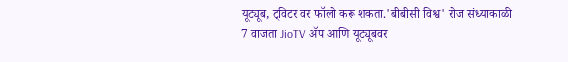यूट्यूब, ट्विटर वर फॉलो करू शकता.'बीबीसी विश्व' रोज संध्याकाळी 7 वाजता JioTV ॲप आणि यूट्यूबवर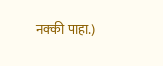नक्की पाहा.)